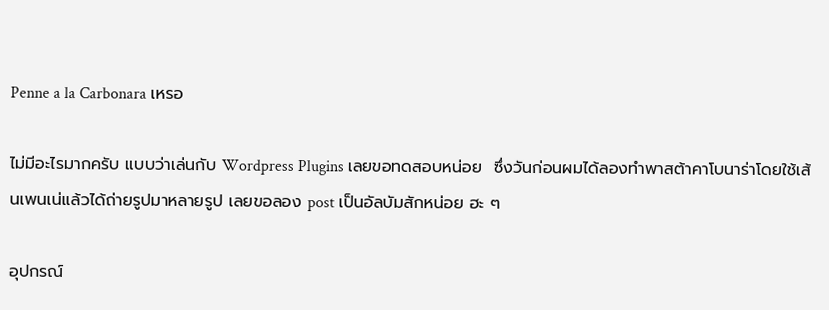Penne a la Carbonara เหรอ

ไม่มีอะไรมากครับ แบบว่าเล่นกับ Wordpress Plugins เลยขอทดสอบหน่อย  ซึ่งวันก่อนผมได้ลองทำพาสต้าคาโบนาร่าโดยใช้เส้นเพนเน่แล้วได้ถ่ายรูปมาหลายรูป เลยขอลอง post เป็นอัลบัมสักหน่อย ฮะ ๆ

อุปกรณ์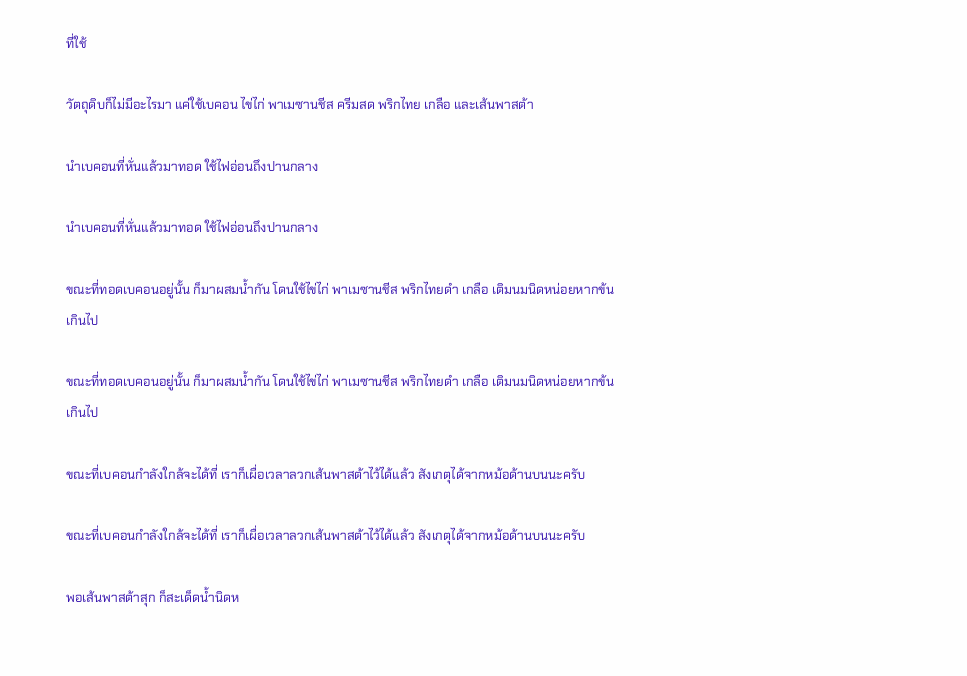ที่ใช้

วัตถุดิบก็ไม่มีอะไรมา แค่ใช้เบคอน ไข่ไก่ พาเมซานชีส ครีมสด พริกไทย เกลือ และเส้นพาสต้า

นำเบคอนที่หั่นแล้วมาทอด ใช้ไฟอ่อนถึงปานกลาง

นำเบคอนที่หั่นแล้วมาทอด ใช้ไฟอ่อนถึงปานกลาง

ขณะที่ทอดเบคอนอยู่นั้น ก็มาผสมน้ำกัน โดนใช้ไข่ไก่ พาเมซานชีส พริกไทยดำ เกลือ เติมนมนิดหน่อยหากข้นเกินไป

ขณะที่ทอดเบคอนอยู่นั้น ก็มาผสมน้ำกัน โดนใช้ไข่ไก่ พาเมซานชีส พริกไทยดำ เกลือ เติมนมนิดหน่อยหากข้นเกินไป

ขณะที่เบคอนกำลังใกล้จะได้ที่ เราก็เผื่อเวลาลวกเส้นพาสต้าไว้ได้แล้ว สังเกตุได้จากหม้อด้านบนนะครับ

ขณะที่เบคอนกำลังใกล้จะได้ที่ เราก็เผื่อเวลาลวกเส้นพาสต้าไว้ได้แล้ว สังเกตุได้จากหม้อด้านบนนะครับ

พอเส้นพาสต้าสุก ก็สะเด็ดน้ำนิดห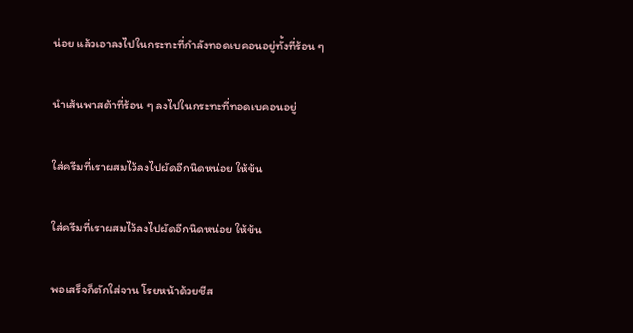น่อย แล้วเอาลงไปในกระทะที่กำลังทอดเบคอนอยู่ทั้งที่ร้อน ๆ

นำเส้นพาสต้าที่ร้อน ๆ ลงไปในกระทะที่ทอดเบคอนอยู่

ใส่ครีมที่เราผสมไว้ลงไปผัดอีกนิดหน่อย ให้ข้น

ใส่ครีมที่เราผสมไว้ลงไปผัดอีกนิดหน่อย ให้ข้น

พอเสร็จก็ตักใส่จาน โรยหน้าด้วยชีส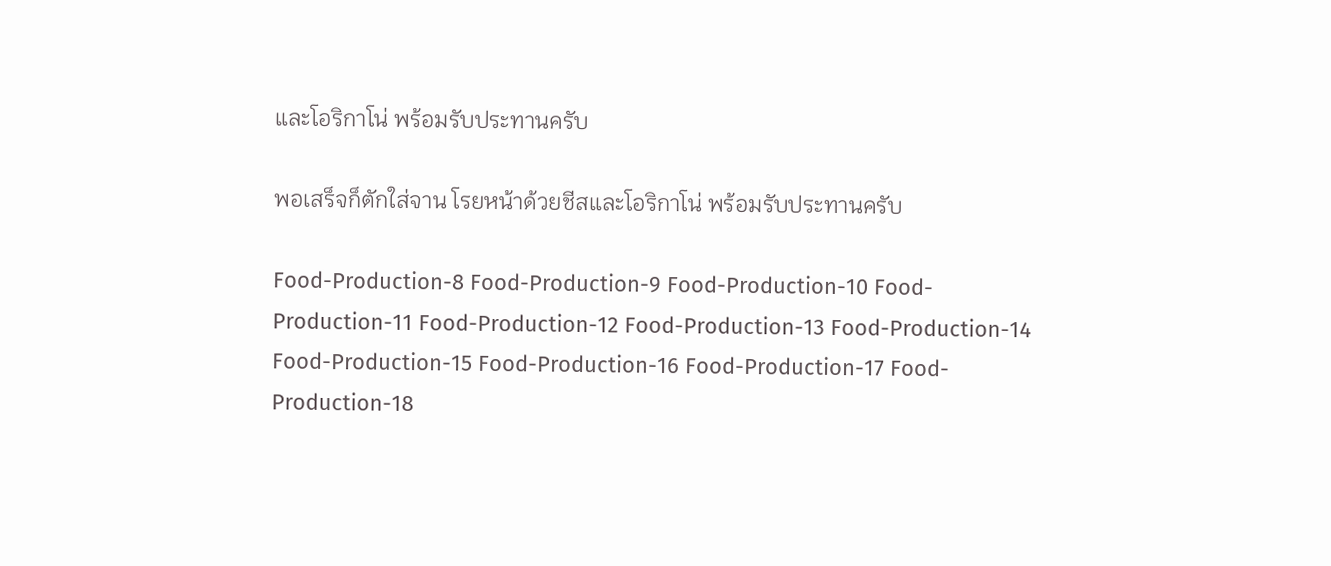และโอริกาโน่ พร้อมรับประทานครับ

พอเสร็จก็ตักใส่จาน โรยหน้าด้วยชีสและโอริกาโน่ พร้อมรับประทานครับ

Food-Production-8 Food-Production-9 Food-Production-10 Food-Production-11 Food-Production-12 Food-Production-13 Food-Production-14 Food-Production-15 Food-Production-16 Food-Production-17 Food-Production-18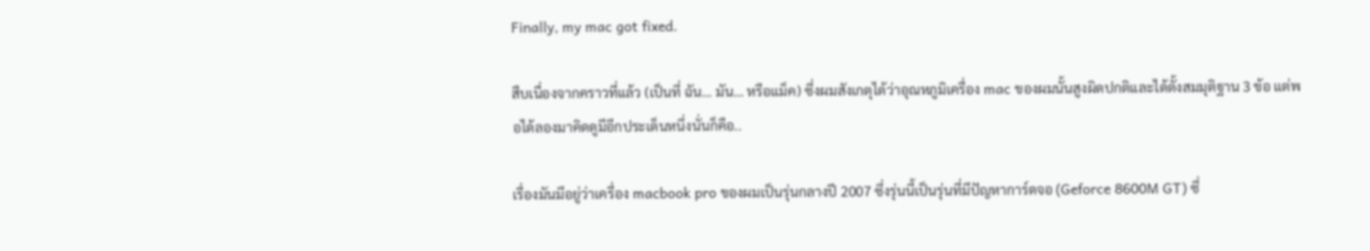Finally, my mac got fixed.

สืบเนื่องจากคราวที่แล้ว (เป็นที่ ฉัน… มัน… หรือแม็ค) ซึ่งผมสังเกตุได้ว่าอุณหภูมิเครื่อง mac ของผมนั้นสูงผิดปกติและได้ตั้งสมมุติฐาน 3 ข้อ แต่พอได้ลองมาคิดดูมีอีกประเด็นหนึ่งนั่นก็คือ..

เรื่องมันมีอยู่ว่าเครื่อง macbook pro ของผมเป็นรุ่นกลางปี 2007 ซึ่งรุ่นนี้เป็นรุ่นที่มีปัญหาการ์ดจอ (Geforce 8600M GT) ซึ่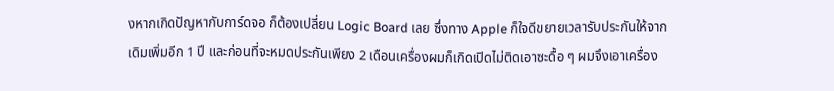งหากเกิดปัญหากับการ์ดจอ ก็ต้องเปลี่ยน Logic Board เลย ซึ่งทาง Apple ก็ใจดีขยายเวลารับประกันให้จากเดิมเพิ่มอีก 1 ปี และก่อนที่จะหมดประกันเพียง 2 เดือนเครื่องผมก็เกิดเปิดไม่ติดเอาซะดื้อ ๆ ผมจึงเอาเครื่อง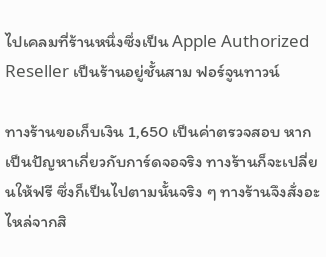ไปเคลมที่ร้านหนึ่งซึ่งเป็น Apple Authorized Reseller เป็นร้านอยู่ชั้นสาม ฟอร์จูนทาวน์

ทางร้านขอเก็บเงิน 1,650 เป็นค่าตรวจสอบ หากเป็นปัญหาเกี่ยวกับการ์ดจอจริง ทางร้านก็จะเปลี่ยนให้ฟรี ซึ่งก็เป็นไปตามนั้นจริง ๆ ทางร้านจึงสั่งอะไหล่จากสิ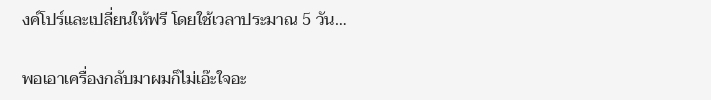งค์โปร์และเปลี่ยนให้ฟรี โดยใช้เวลาประมาณ 5 วัน…

พอเอาเครื่องกลับมาผมก็ไม่เอ๊ะใจอะ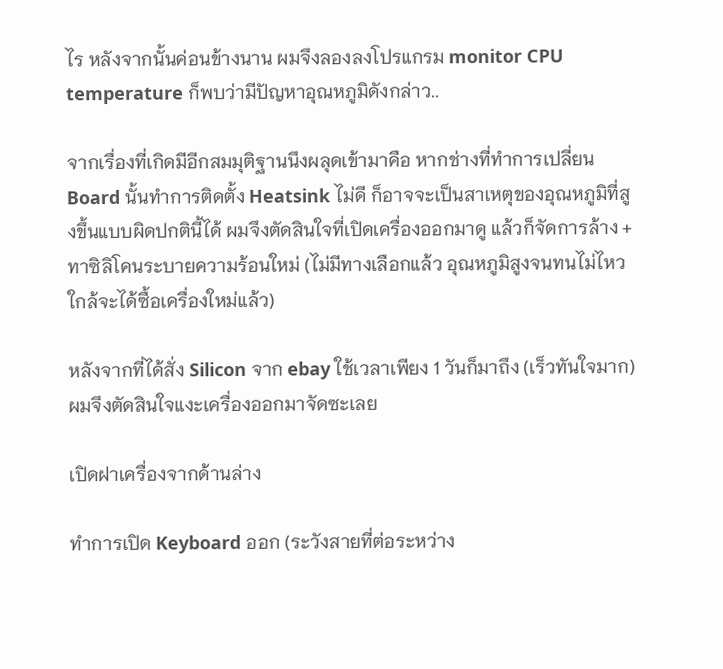ไร หลังจากนั้นค่อนข้างนาน ผมจึงลองลงโปรแกรม monitor CPU temperature ก็พบว่ามีปัญหาอุณหภูมิดังกล่าว..

จากเรื่องที่เกิดมีอีกสมมุติฐานนึงผลุดเข้ามาคือ หากช่างที่ทำการเปลี่ยน  Board นั้นทำการติดตั้ง Heatsink ไม่ดี ก็อาจจะเป็นสาเหตุของอุณหภูมิที่สูงขึ้นแบบผิดปกตินี้ได้ ผมจึงตัดสินใจที่เปิดเครื่องออกมาดู แล้วก็จัดการล้าง + ทาซิลิโคนระบายความร้อนใหม่ (ไม่มีทางเลือกแล้ว อุณหภูมิสูงจนทนไม่ไหว ใกล้จะได้ซื้อเครื่องใหม่แล้ว)

หลังจากที่ได้สั่ง Silicon จาก ebay ใช้เวลาเพียง 1 วันก็มาถึง (เร็วทันใจมาก) ผมจึงตัดสินใจแงะเครื่องออกมาจัดซะเลย

เปิดฝาเครื่องจากด้านล่าง

ทำการเปิด Keyboard ออก (ระวังสายที่ต่อระหว่าง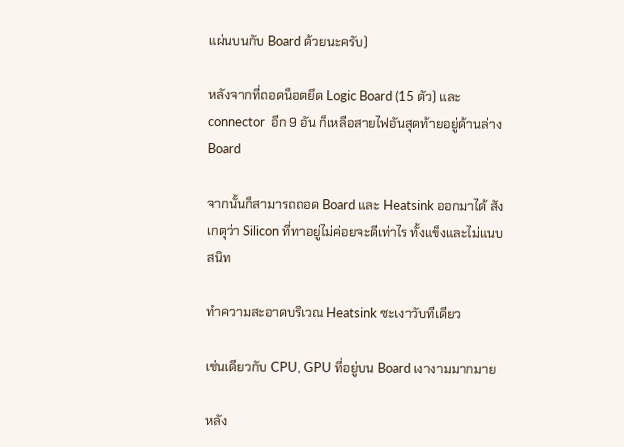แผ่นบนกับ Board ด้วยนะครับ)

หลังจากที่ถอดน็อตยึด Logic Board (15 ตัว) และ connector  อีก 9 อัน ก็เหลือสายไฟอันสุดท้ายอยู่ด้านล่าง Board

จากนั้นก็สามารถถอด Board และ Heatsink ออกมาได้ สังเกตุว่า Silicon ที่ทาอยู่ไม่ค่อยจะดีเท่าไร ทั้งแข็งและไม่แนบสนิท

ทำความสะอาดบริเวณ Heatsink ซะเงาวับทีเดียว

เช่นเดียวกับ CPU, GPU ที่อยู่บน Board เงางามมากมาย

หลัง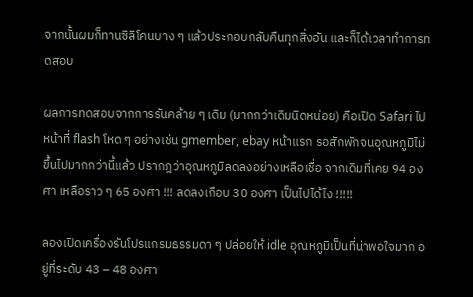จากนั้นผมก็ทานซิลิโคนบาง ๆ แล้วประกอบกลับคืนทุกสิ่งอัน และก็ได้เวลาทำการทดสอบ

ผลการทดสอบจากการรันคล้าย ๆ เดิม (มากกว่าเดิมนิดหน่อย) คือเปิด Safari ไปหน้าที่ flash โหด ๆ อย่างเช่น gmember, ebay หน้าแรก รอสักพักจนอุณหภูมิไม่ขึ้นไปมากกว่านี้แล้ว ปรากฎว่าอุณหภูมิลดลงอย่างเหลือเชื่อ จากเดิมที่เคย 94 องศา เหลือราว ๆ 65 องศา !!! ลดลงเกือบ 30 องศา เป็นไปได้ไง !!!!!

ลองเปิดเครื่องรันโปรแกรมธรรมดา ๆ ปล่อยให้ idle อุณหภูมิเป็นที่น่าพอใจมาก อยู่ที่ระดับ 43 – 48 องศา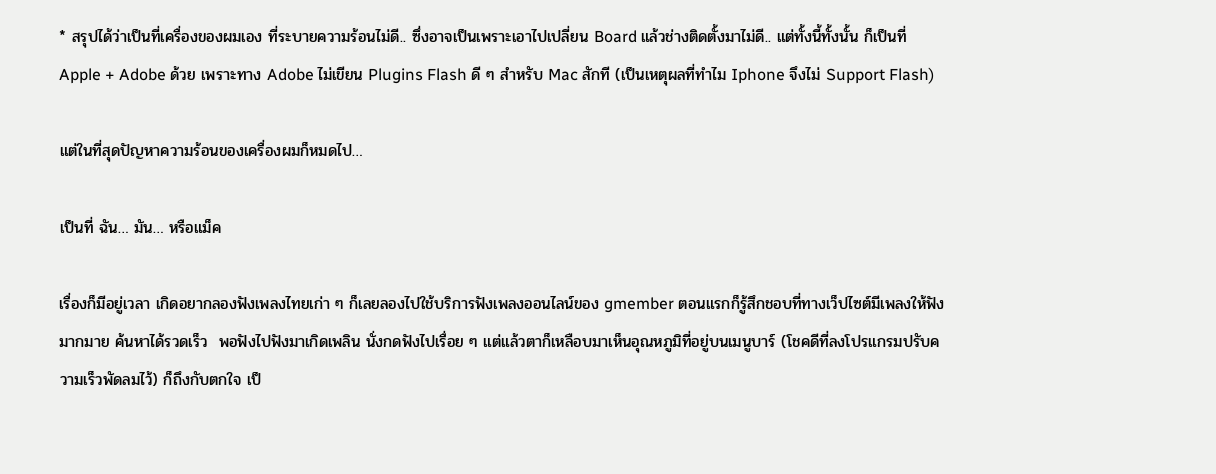* สรุปได้ว่าเป็นที่เครื่องของผมเอง ที่ระบายความร้อนไม่ดี.. ซึ่งอาจเป็นเพราะเอาไปเปลี่ยน Board แล้วช่างติดตั้งมาไม่ดี.. แต่ทั้งนี้ทั้งนั้น ก็เป็นที่ Apple + Adobe ด้วย เพราะทาง Adobe ไม่เขียน Plugins Flash ดี ๆ สำหรับ Mac สักที (เป็นเหตุผลที่ทำไม Iphone จึงไม่ Support Flash)

แต่ในที่สุดปัญหาความร้อนของเครื่องผมก็หมดไป…

เป็นที่ ฉัน… มัน… หรือแม็ค

เรื่องก็มีอยู่เวลา เกิดอยากลองฟังเพลงไทยเก่า ๆ ก็เลยลองไปใช้บริการฟังเพลงออนไลน์ของ gmember ตอนแรกก็รู้สึกชอบที่ทางเว็ปไซต์มีเพลงให้ฟังมากมาย ค้นหาได้รวดเร็ว  พอฟังไปฟังมาเกิดเพลิน นั่งกดฟังไปเรื่อย ๆ แต่แล้วตาก็เหลือบมาเห็นอุณหภูมิที่อยู่บนเมนูบาร์ (โชคดีที่ลงโปรแกรมปรับความเร็วพัดลมไว้) ก็ถึงกับตกใจ เป็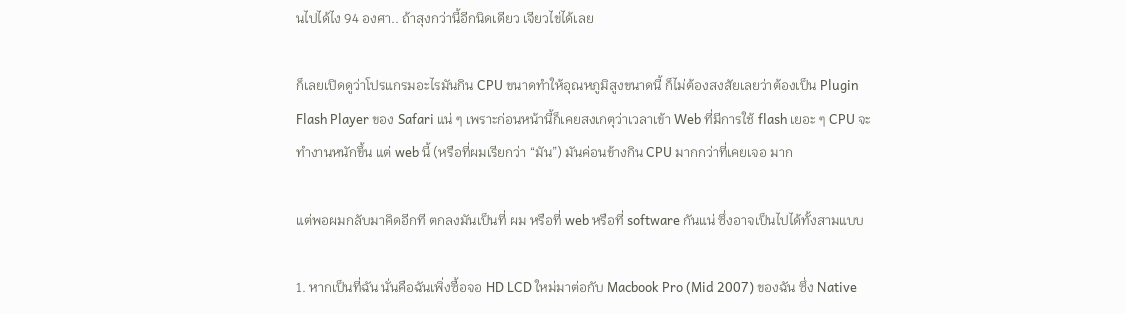นไปได้ไง 94 องศา.. ถ้าสุงกว่านี้อีกนิดเดียว เจียวไข่ได้เลย

ก็เลยเปิดดูว่าโปรแกรมอะไรมันกิน CPU ขนาดทำให้อุณหภูมิสูงขนาดนี้ ก็ไม่ต้องสงสัยเลยว่าต้องเป็น Plugin Flash Player ของ Safari แน่ ๆ เพราะก่อนหน้านี้ก็เคยสงเกตุว่าเวลาเข้า Web ที่มีการใช้ flash เยอะ ๆ CPU จะทำงานหนักขึ้น แต่ web นี้ (หรือที่ผมเรียกว่า “มัน”) มันค่อนข้างกิน CPU มากกว่าที่เคยเจอ มาก

แต่พอผมกลับมาคิดอีกที ตกลงมันเป็นที่ ผม หรือที่ web หรือที่ software กันแน่ ซึ่งอาจเป็นไปได้ทั้งสามแบบ

1. หากเป็นที่ฉัน นั่นคือฉันเพิ่งซื้อจอ HD LCD ใหม่มาต่อกับ Macbook Pro (Mid 2007) ของฉัน ซึ่ง Native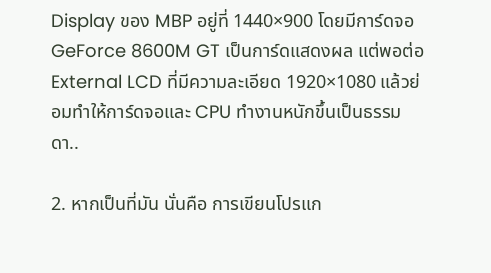Display ของ MBP อยู่ที่ 1440×900 โดยมีการ์ดจอ GeForce 8600M GT เป็นการ์ดแสดงผล แต่พอต่อ External LCD ที่มีความละเอียด 1920×1080 แล้วย่อมทำให้การ์ดจอและ CPU ทำงานหนักขึ้นเป็นธรรมดา..

2. หากเป็นที่มัน นั่นคือ การเขียนโปรแก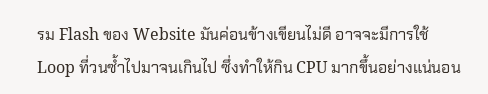รม Flash ของ Website มันค่อนข้างเขียนไม่ดี อาจจะมีการใช้ Loop ที่วนซ้ำไปมาจนเกินไป ซึ่งทำให้กิน CPU มากขึ้นอย่างแน่นอน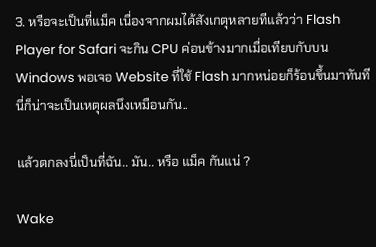3. หรือจะเป็นที่แม็ค เนื่องจากผมได้สังเกตุหลายทีแล้วว่า Flash Player for Safari จะกิน CPU ค่อนข้างมากเมื่อเทียบกับบน Windows พอเจอ Website ที่ใช้ Flash มากหน่อยก็ร้อนขึ้นมาทันที นี่ก็น่าจะเป็นเหตุผลนึงเหมือนกัน..

แล้วตกลงนี่เป็นที่ฉัน.. มัน.. หรือ แม็ค กันแน่ ?

Wake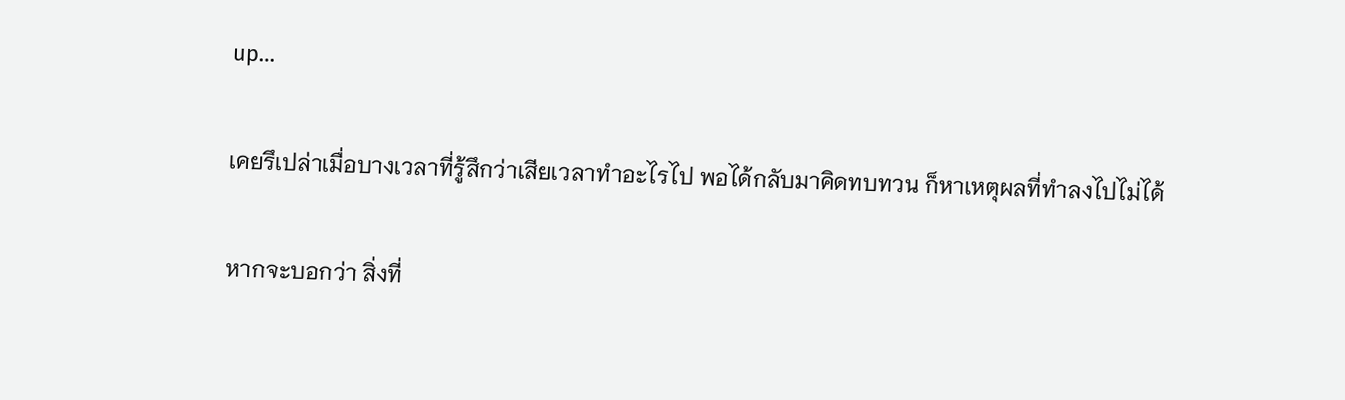up…

เคยรึเปล่าเมื่อบางเวลาที่รู้สึกว่าเสียเวลาทำอะไรไป พอได้กลับมาคิดทบทวน ก็หาเหตุผลที่ทำลงไปไม่ได้

หากจะบอกว่า สิ่งที่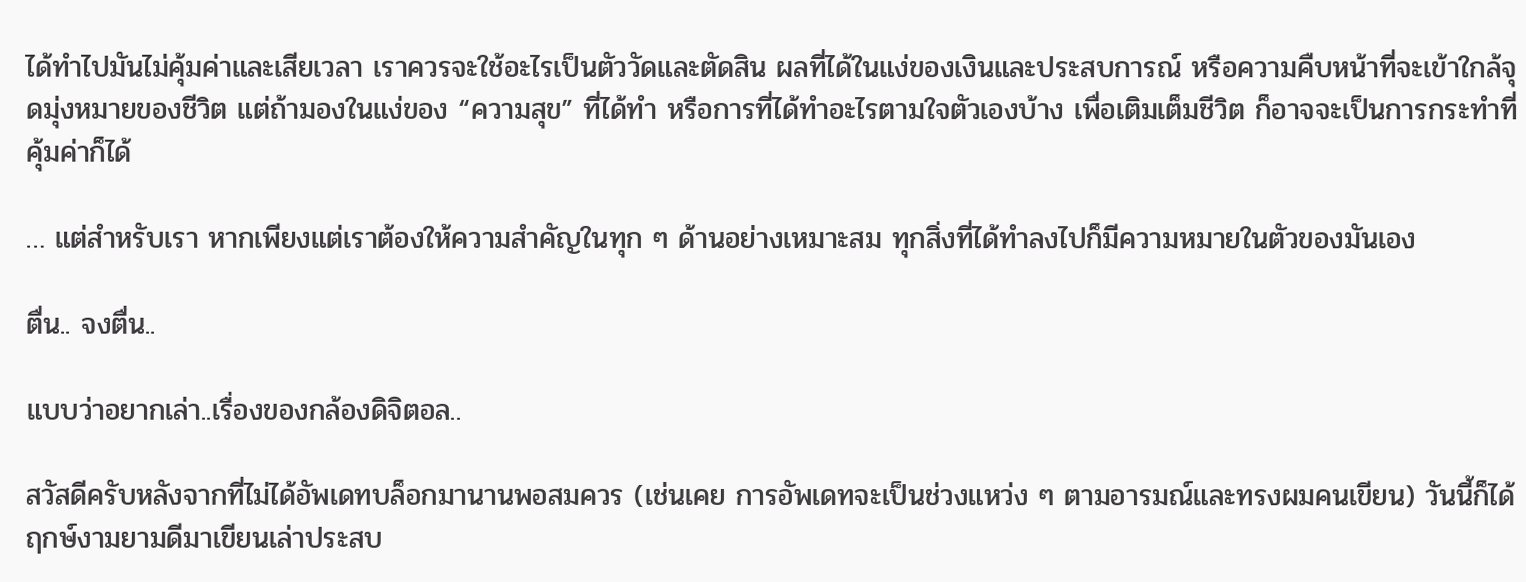ได้ทำไปมันไม่คุ้มค่าและเสียเวลา เราควรจะใช้อะไรเป็นตัววัดและตัดสิน ผลที่ได้ในแง่ของเงินและประสบการณ์ หรือความคืบหน้าที่จะเข้าใกล้จุดมุ่งหมายของชีวิต แต่ถ้ามองในแง่ของ “ความสุข” ที่ได้ทำ หรือการที่ได้ทำอะไรตามใจตัวเองบ้าง เพื่อเติมเต็มชีวิต ก็อาจจะเป็นการกระทำที่คุ้มค่าก็ได้

… แต่สำหรับเรา หากเพียงแต่เราต้องให้ความสำคัญในทุก ๆ ด้านอย่างเหมาะสม ทุกสิ่งที่ได้ทำลงไปก็มีความหมายในตัวของมันเอง

ตื่น.. จงตื่น..

แบบว่าอยากเล่า..เรื่องของกล้องดิจิตอล..

สวัสดีครับหลังจากที่ไม่ได้อัพเดทบล็อกมานานพอสมควร (เช่นเคย การอัพเดทจะเป็นช่วงแหว่ง ๆ ตามอารมณ์และทรงผมคนเขียน) วันนี้ก็ได้ฤกษ์งามยามดีมาเขียนเล่าประสบ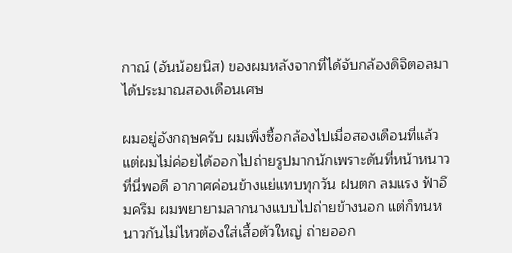กาณ์ (อันน้อยนิส) ของผมหลังจากที่ได้จับกล้องดิจิตอลมาได้ประมาณสองเดือนเศษ

ผมอยู่อังกฤษครับ ผมเพิ่งซื้อกล้องไปเมื่อสองเดือนที่แล้ว แต่ผมไม่ค่อยได้ออกไปถ่ายรูปมากนักเพราะดันที่หน้าหนาวที่นี่พอดี อากาศค่อนข้างแย่แทบทุกวัน ฝนตก ลมแรง ฟ้าอึมครึม ผมพยายามลากนางแบบไปถ่ายข้างนอก แต่ก็ทนหนาวกันไม่ไหวต้องใส่เสื้อตัวใหญ่ ถ่ายออก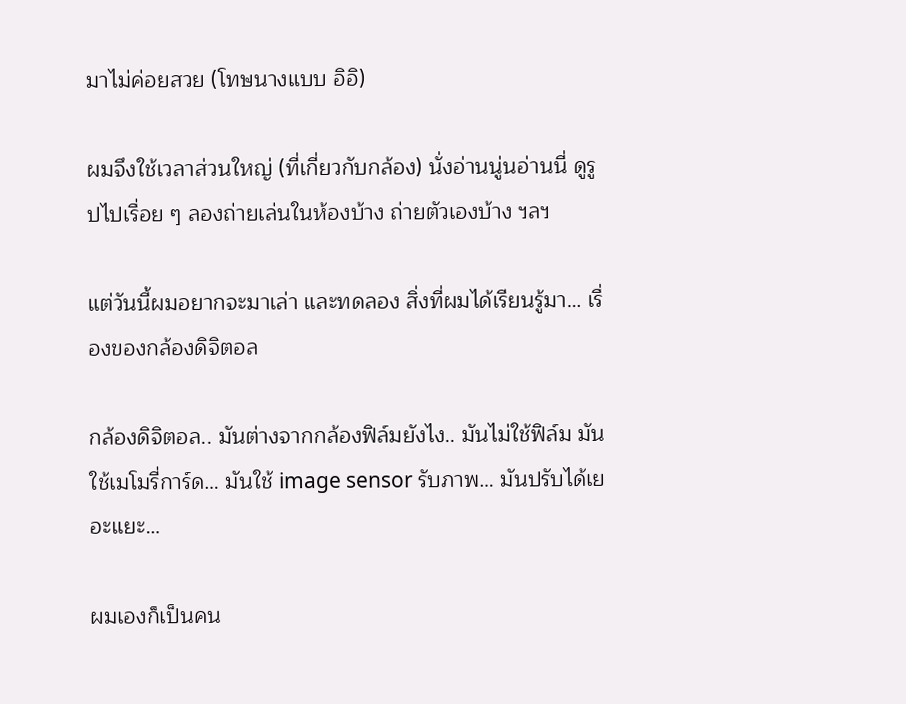มาไม่ค่อยสวย (โทษนางแบบ อิอิ)

ผมจึงใช้เวลาส่วนใหญ่ (ที่เกี่ยวกับกล้อง) นั่งอ่านนู่นอ่านนี่ ดูรูปไปเรื่อย ๆ ลองถ่ายเล่นในห้องบ้าง ถ่ายตัวเองบ้าง ฯลฯ

แต่วันนี้ผมอยากจะมาเล่า และทดลอง สิ่งที่ผมได้เรียนรู้มา… เรื่องของกล้องดิจิตอล

กล้องดิจิตอล.. มันต่างจากกล้องฟิล์มยังไง.. มันไม่ใช้ฟิล์ม มันใช้เมโมรี่การ์ด… มันใช้ image sensor รับภาพ… มันปรับได้เยอะแยะ…

ผมเองก็เป็นคน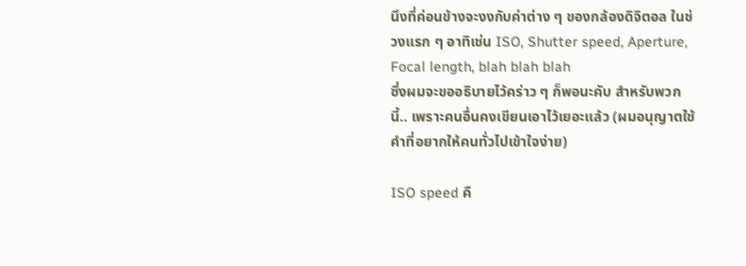นึงที่ค่อนข้างจะงงกับค่าต่าง ๆ ของกล้องดิจิตอล ในช่วงแรก ๆ อาทิเช่น ISO, Shutter speed, Aperture, Focal length, blah blah blah
ซึ่งผมจะขออธิบายไว้คร่าว ๆ ก็พอนะคับ สำหรับพวกนี้.. เพราะคนอื่นคงเขียนเอาไว้เยอะแล้ว (ผมอนุญาตใช้คำที่อยากให้คนทั่วไปเข้าใจง่าย)

ISO speed คื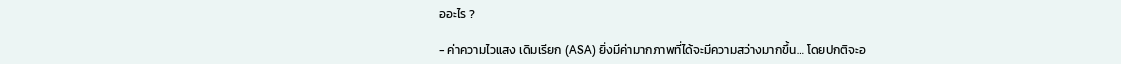ออะไร ?

- ค่าความไวแสง เดิมเรียก (ASA) ยิ่งมีค่ามากภาพที่ได้จะมีความสว่างมากขึ้น… โดยปกติจะอ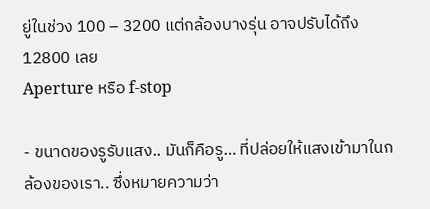ยู่ในช่วง 100 – 3200 แต่กล้องบางรุ่น อาจปรับได้ถึง 12800 เลย
Aperture หรือ f-stop

- ขนาดของรูรับแสง.. มันก็คือรู… ที่ปล่อยให้แสงเข้ามาในกล้องของเรา.. ซึ่งหมายความว่า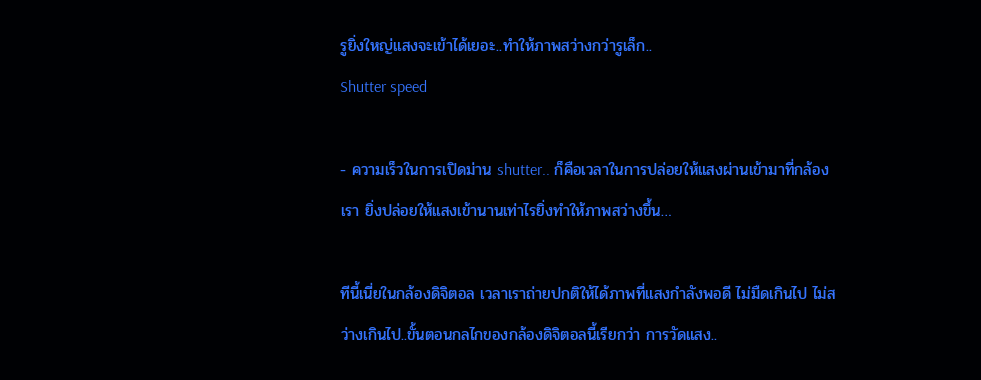รูยิ่งใหญ่แสงจะเข้าได้เยอะ..ทำให้ภาพสว่างกว่ารูเล็ก..
Shutter speed

- ความเร็วในการเปิดม่าน shutter.. ก็คือเวลาในการปล่อยให้แสงผ่านเข้ามาที่กล้องเรา ยิ่งปล่อยให้แสงเข้านานเท่าไรยิ่งทำให้ภาพสว่างขึ้น…

ทีนี้เนี่ยในกล้องดิจิตอล เวลาเราถ่ายปกติให้ได้ภาพที่แสงกำลังพอดี ไม่มืดเกินไป ไม่สว่างเกินไป..ขั้นตอนกลไกของกล้องดิจิตอลนี้เรียกว่า การวัดแสง..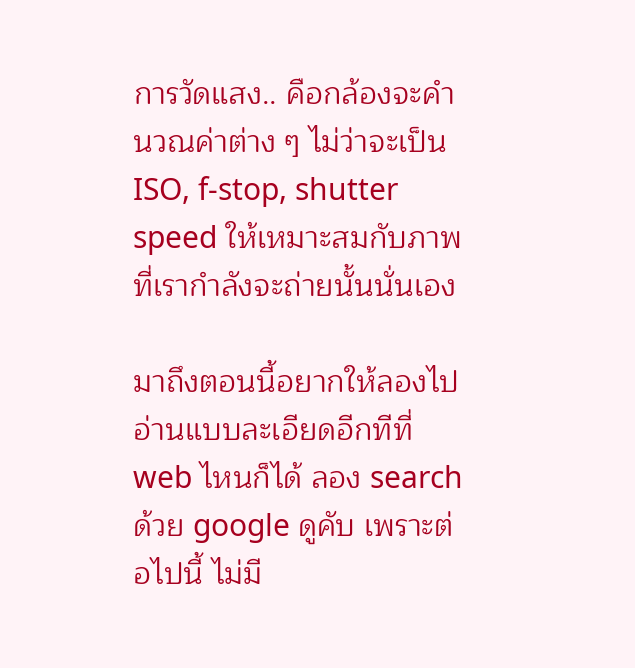การวัดแสง.. คือกล้องจะคำนวณค่าต่าง ๆ ไม่ว่าจะเป็น ISO, f-stop, shutter speed ให้เหมาะสมกับภาพที่เรากำลังจะถ่ายนั้นนั่นเอง

มาถึงตอนนี้อยากให้ลองไปอ่านแบบละเอียดอีกทีที่ web ไหนก็ได้ ลอง search ด้วย google ดูคับ เพราะต่อไปนี้ ไม่มี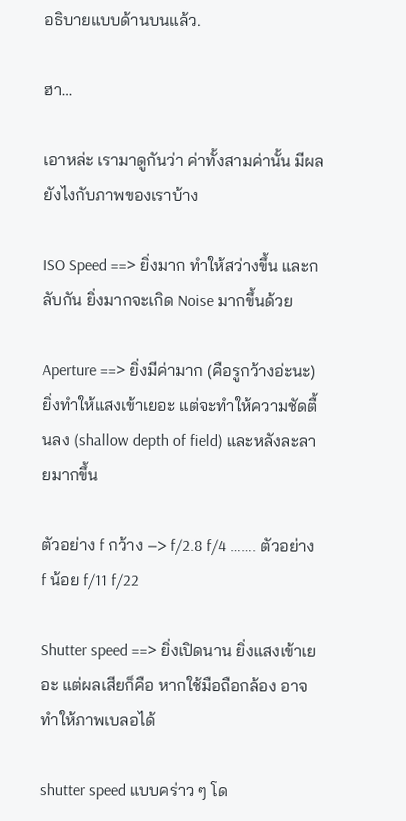อธิบายแบบด้านบนแล้ว.

ฮา…

เอาหล่ะ เรามาดูกันว่า ค่าทั้งสามค่านั้น มีผลยังไงกับภาพของเราบ้าง

ISO Speed ==> ยิ่งมาก ทำให้สว่างขึ้น และกลับกัน ยิ่งมากจะเกิด Noise มากขึ้นด้วย

Aperture ==> ยิ่งมีค่ามาก (คือรูกว้างอ่ะนะ) ยิ่งทำให้แสงเข้าเยอะ แต่จะทำให้ความชัดตื้นลง (shallow depth of field) และหลังละลายมากขึ้น

ตัวอย่าง f กว้าง –> f/2.8 f/4 ……. ตัวอย่าง f น้อย f/11 f/22

Shutter speed ==> ยิ่งเปิดนาน ยิ่งแสงเข้าเยอะ แต่ผลเสียก็คือ หากใช้มือถือกล้อง อาจทำให้ภาพเบลอได้

shutter speed แบบคร่าว ๆ โด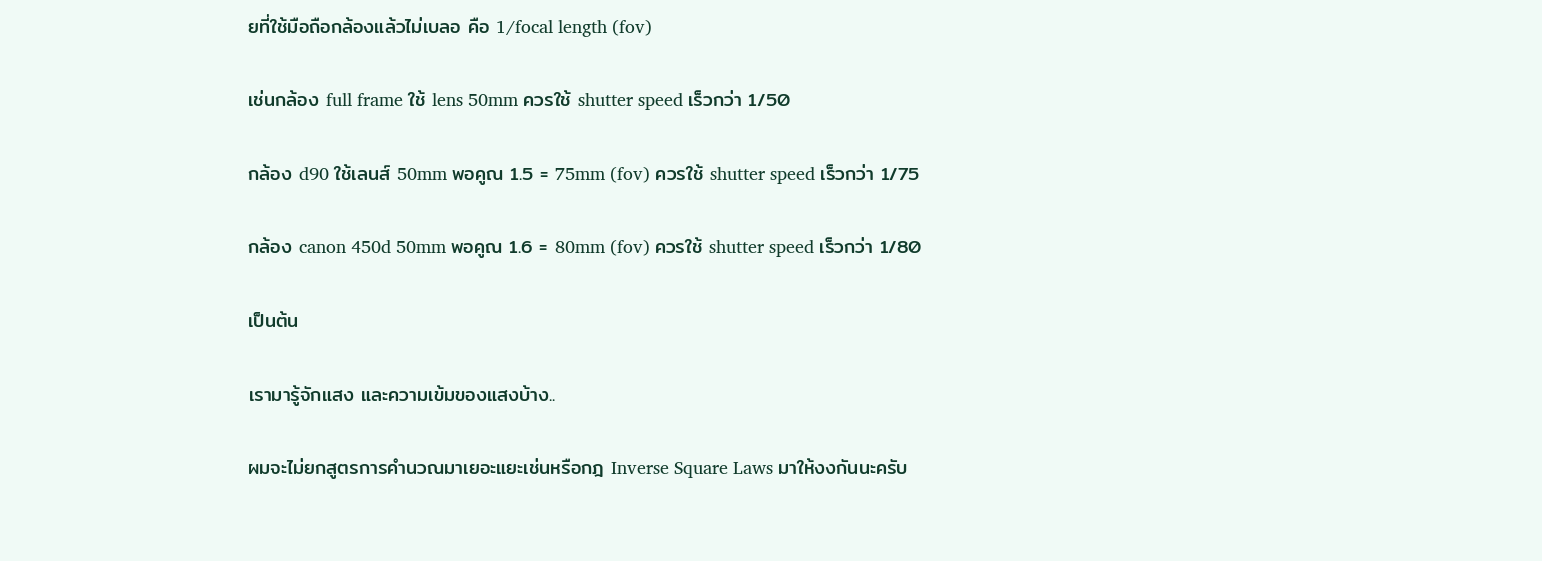ยที่ใช้มือถือกล้องแล้วไม่เบลอ คือ 1/focal length (fov)

เช่นกล้อง full frame ใช้ lens 50mm ควรใช้ shutter speed เร็วกว่า 1/50

กล้อง d90 ใช้เลนส์ 50mm พอคูณ 1.5 = 75mm (fov) ควรใช้ shutter speed เร็วกว่า 1/75

กล้อง canon 450d 50mm พอคูณ 1.6 = 80mm (fov) ควรใช้ shutter speed เร็วกว่า 1/80

เป็นต้น

เรามารู้จักแสง และความเข้มของแสงบ้าง..

ผมจะไม่ยกสูตรการคำนวณมาเยอะแยะเช่นหรือกฎ Inverse Square Laws มาให้งงกันนะครับ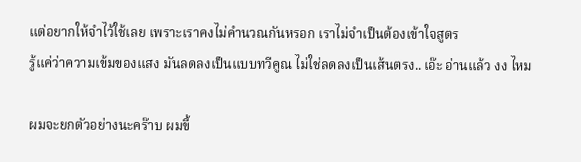แต่อยากให้จำไว้ใช้เลย เพราะเราคงไม่คำนวณกันหรอก เราไม่จำเป็นต้องเข้าใจสูตร
รู้แค่ว่าความเข้มของแสง มันลดลงเป็นแบบทวีคูณ ไม่ใช่ลดลงเป็นเส้นตรง.. เอ๊ะ อ่านแล้ว งง ไหม

ผมจะยกตัวอย่างนะคร๊าบ ผมขี้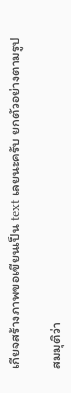เกียจสร้างภาพขอเขียนเป็น text เลยนะครับ ยกตัวอย่างตามรูป

สมมุติว่า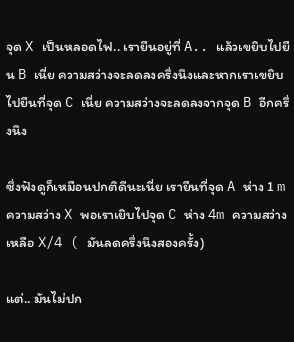จุด X เป็นหลอดไฟ.. เรายืนอยู่ที่ A.. แล้วเขยิบไปยืน B เนี่ย ความสว่างจะลดลงครึ่งนึงและหากเราเขยิบไปยืนที่จุด C เนี่ย ความสว่างจะลดลงจากจุด B อีกครึ่งนึง

ซึ่งฟังดูก็เหมือนปกติดีนะเนี่ย เรายืนที่จุด A ห่าง 1 m ความสว่าง X พอเราเยิบไปจุด C ห่าง 4m ความสว่างเหลือ X/4 ( มันลดครึ่งนึงสองครั้ง)

แต่.. มันไม่ปก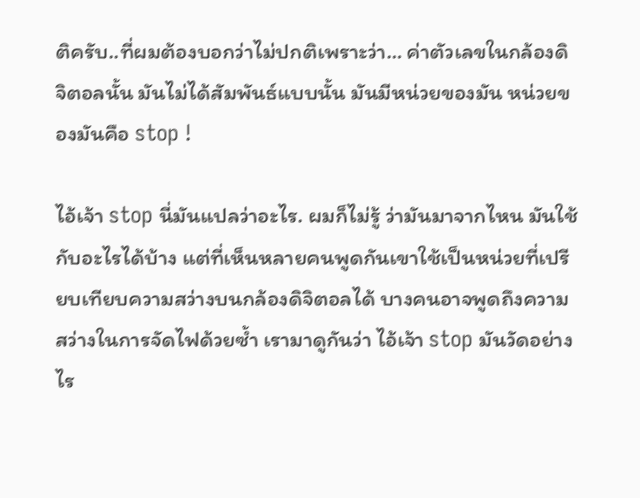ติครับ..ที่ผมต้องบอกว่าไม่ปกติเพราะว่า… ค่าตัวเลขในกล้องดิจิตอลนั้น มันไม่ได้สัมพันธ์แบบนั้น มันมีหน่วยของมัน หน่วยของมันคือ stop !

ไอ้เจ้า stop นี่มันแปลว่าอะไร. ผมก็ไม่รู้ ว่ามันมาจากไหน มันใช้กับอะไรได้บ้าง แต่ที่เห็นหลายคนพูดกันเขาใช้เป็นหน่วยที่เปรียบเทียบความสว่างบนกล้องดิจิตอลได้ บางคนอาจพูดถึงความสว่างในการจัดไฟด้วยซ้ำ เรามาดูกันว่า ไอ้เจ้า stop มันวัดอย่างไร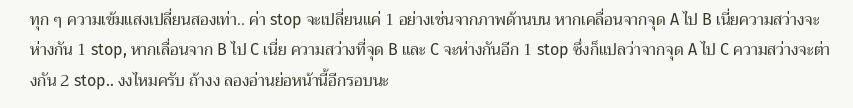ทุก ๆ ความเข้มแสงเปลี่ยนสองเท่า.. ค่า stop จะเปลี่ยนแค่ 1 อย่างเช่นจากภาพด้านบน หากเคลื่อนจากจุด A ไป B เนี่ยความสว่างจะห่างกัน 1 stop, หากเลื่อนจาก B ไป C เนี่ย ความสว่างที่จุด B และ C จะห่างกันอีก 1 stop ซึ่งก็แปลว่าจากจุด A ไป C ความสว่างจะต่างกัน 2 stop.. งงไหมครับ ถ้างง ลองอ่านย่อหน้านี้อีกรอบนะ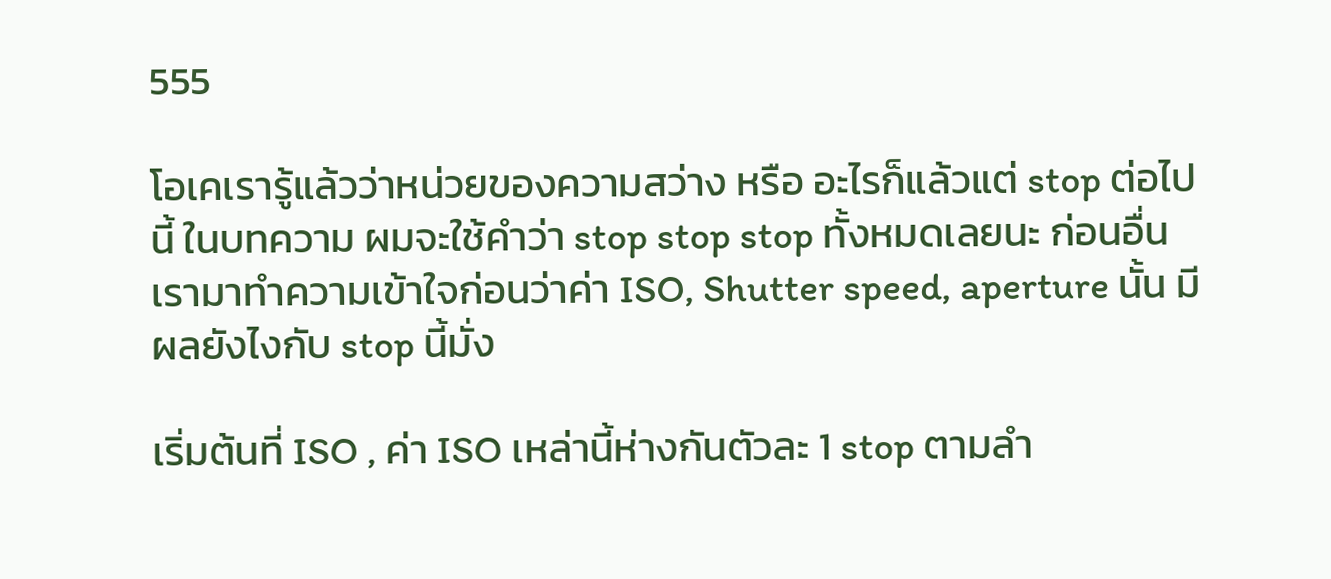555

โอเคเรารู้แล้วว่าหน่วยของความสว่าง หรือ อะไรก็แล้วแต่ stop ต่อไปนี้ ในบทความ ผมจะใช้คำว่า stop stop stop ทั้งหมดเลยนะ ก่อนอื่นเรามาทำความเข้าใจก่อนว่าค่า ISO, Shutter speed, aperture นั้น มีผลยังไงกับ stop นี้มั่ง

เริ่มต้นที่ ISO , ค่า ISO เหล่านี้ห่างกันตัวละ 1 stop ตามลำ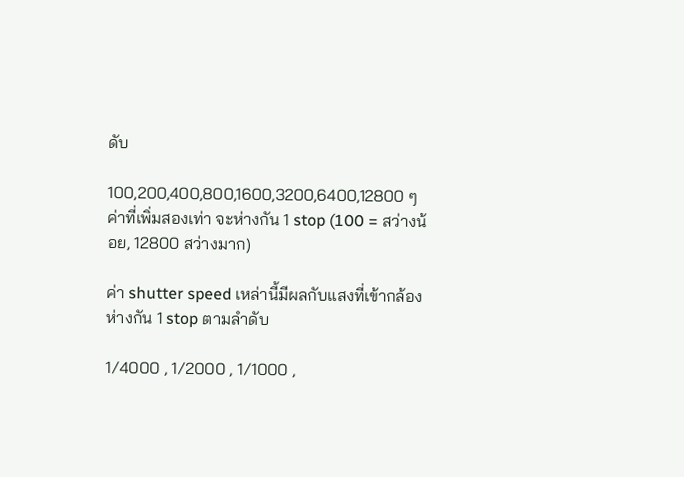ดับ

100,200,400,800,1600,3200,6400,12800 ๆ ค่าที่เพิ่มสองเท่า จะห่างกัน 1 stop (100 = สว่างน้อย, 12800 สว่างมาก)

ค่า shutter speed เหล่านี้มีผลกับแสงที่เข้ากล้องห่างกัน 1 stop ตามลำดับ

1/4000 , 1/2000 , 1/1000 ,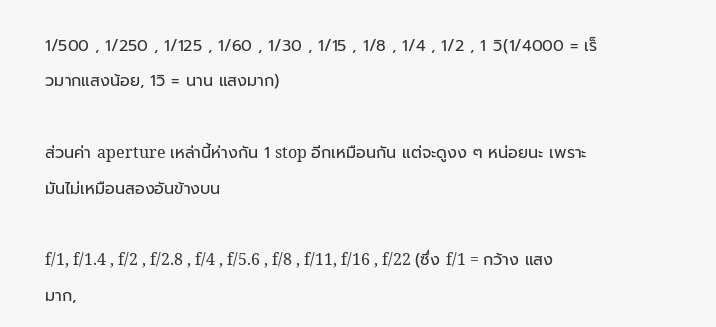1/500 , 1/250 , 1/125 , 1/60 , 1/30 , 1/15 , 1/8 , 1/4 , 1/2 , 1 วิ(1/4000 = เร็วมากแสงน้อย, 1วิ = นาน แสงมาก)

ส่วนค่า aperture เหล่านี้ห่างกัน 1 stop อีกเหมือนกัน แต่จะดูงง ๆ หน่อยนะ เพราะมันไม่เหมือนสองอันข้างบน

f/1, f/1.4 , f/2 , f/2.8 , f/4 , f/5.6 , f/8 , f/11, f/16 , f/22 (ซึ่ง f/1 = กว้าง แสงมาก,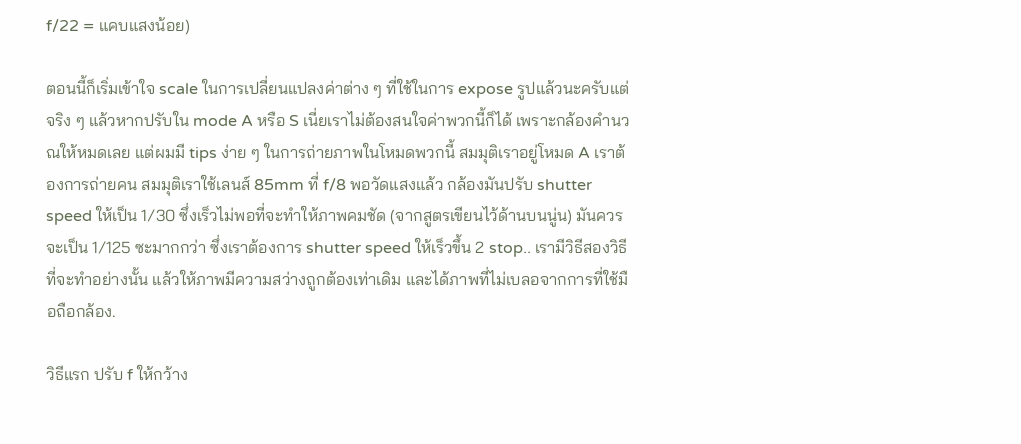f/22 = แคบแสงน้อย)

ตอนนี้ก็เริ่มเข้าใจ scale ในการเปลี่ยนแปลงค่าต่าง ๆ ที่ใช้ในการ expose รูปแล้วนะครับแต่จริง ๆ แล้วหากปรับใน mode A หรือ S เนี่ยเราไม่ต้องสนใจค่าพวกนี้ก็ได้ เพราะกล้องคำนวณให้หมดเลย แต่ผมมี tips ง่าย ๆ ในการถ่ายภาพในโหมดพวกนี้ สมมุติเราอยู่โหมด A เราต้องการถ่ายคน สมมุติเราใช้เลนส์ 85mm ที่ f/8 พอวัดแสงแล้ว กล้องมันปรับ shutter speed ให้เป็น 1/30 ซึ่งเร็วไม่พอที่จะทำให้ภาพคมชัด (จากสูตรเขียนไว้ด้านบนนู่น) มันควรจะเป็น 1/125 ซะมากกว่า ซึ่งเราต้องการ shutter speed ให้เร็วขึ้น 2 stop.. เรามีวิธีสองวิธีที่จะทำอย่างนั้น แล้วให้ภาพมีความสว่างถูกต้องเท่าเดิม และได้ภาพที่ไม่เบลอจากการที่ใช้มือถือกล้อง.

วิธีแรก ปรับ f ให้กว้าง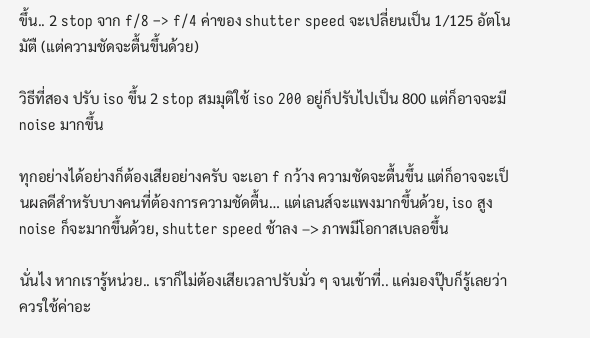ขึ้น.. 2 stop จาก f/8 –> f/4 ค่าของ shutter speed จะเปลี่ยนเป็น 1/125 อัตโนมัตื (แต่ความชัดจะตื้นขึ้นด้วย)

วิธีที่สอง ปรับ iso ขึ้น 2 stop สมมุติใช้ iso 200 อยู่ก็ปรับไปเป็น 800 แต่ก็อาจจะมี noise มากขึ้น

ทุกอย่างได้อย่างก็ต้องเสียอย่างครับ จะเอา f กว้าง ความชัดจะตื้นขึ้น แต่ก็อาจจะเป็นผลดีสำหรับบางคนที่ต้องการความชัดตื้น… แต่เลนส์จะแพงมากขึ้นด้วย, iso สูง noise ก็จะมากขึ้นด้วย, shutter speed ช้าลง –> ภาพมีโอกาสเบลอขึ้น

นั่นไง หากเรารู้หน่วย.. เราก็ไม่ต้องเสียเวลาปรับมั่ว ๆ จนเข้าที่.. แค่มองปุ๊บก็รู้เลยว่าควรใช้ค่าอะ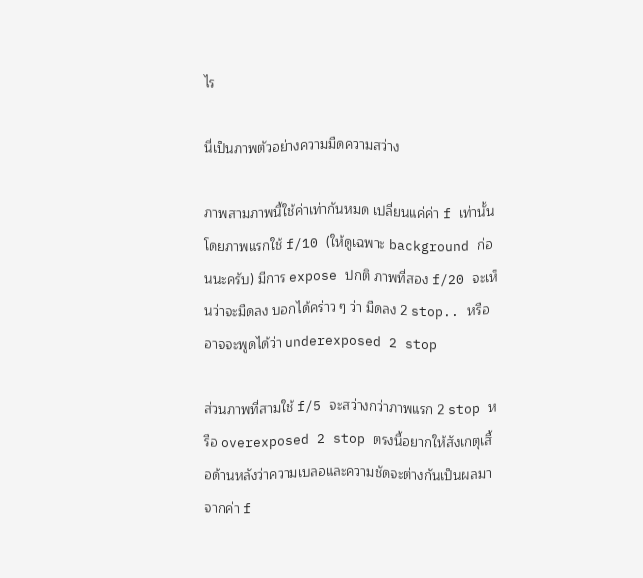ไร

นี่เป็นภาพตัวอย่างความมืดความสว่าง

ภาพสามภาพนี้ใช้ค่าเท่ากันหมด เปลี่ยนแค่ค่า f เท่านั้นโดยภาพแรกใช้ f/10 (ให้ดูเฉพาะ background ก่อนนะครับ) มีการ expose ปกติ ภาพที่สอง f/20 จะเห็นว่าจะมืดลง บอกได้คร่าว ๆ ว่า มืดลง 2 stop.. หรืออาจจะพูดได้ว่า underexposed 2 stop

ส่วนภาพที่สามใช้ f/5 จะสว่างกว่าภาพแรก 2 stop หรือ overexposed 2 stop ตรงนี้อยากให้สังเกตุเสื้อด้านหลังว่าความเบลอและความชัดจะต่างกันเป็นผลมาจากค่า f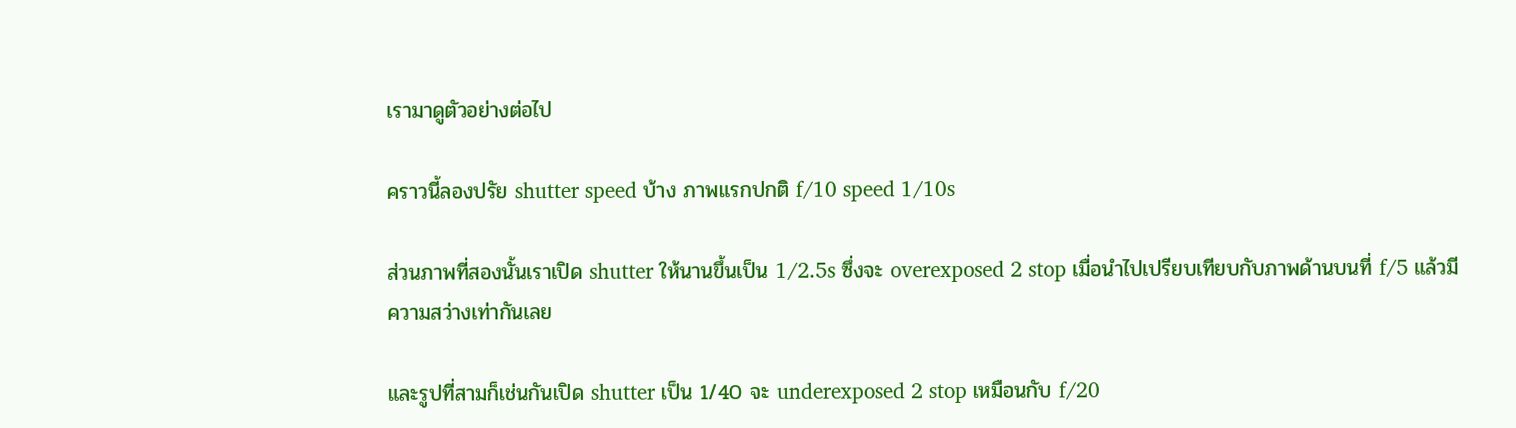เรามาดูตัวอย่างต่อไป

คราวนี้ลองปรัย shutter speed บ้าง ภาพแรกปกติ f/10 speed 1/10s

ส่วนภาพที่สองนั้นเราเปิด shutter ให้นานขึ้นเป็น 1/2.5s ซึ่งจะ overexposed 2 stop เมื่อนำไปเปรียบเทียบกับภาพด้านบนที่ f/5 แล้วมีความสว่างเท่ากันเลย

และรูปที่สามก็เช่นกันเปิด shutter เป็น 1/40 จะ underexposed 2 stop เหมือนกับ f/20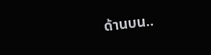ด้านบน..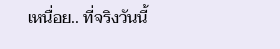เหนื่อย.. ที่จริงวันนี้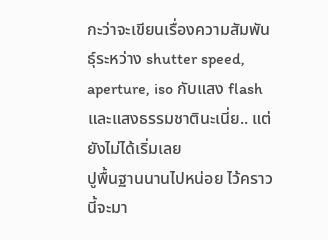กะว่าจะเขียนเรื่องความสัมพันธุ์ระหว่าง shutter speed, aperture, iso กับแสง flash และแสงธรรมชาตินะเนี่ย.. แต่ยังไม่ได้เริ่มเลย
ปูพื้นฐานนานไปหน่อย ไว้คราวนี้จะมา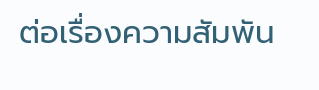ต่อเรื่องความสัมพัน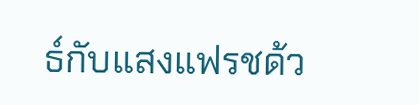ธ์กับแสงแฟรชด้ว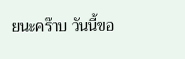ยนะคร๊าบ วันนี้ขอ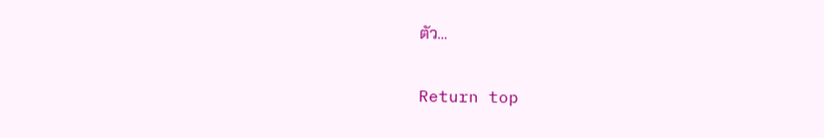ตัว…

Return top